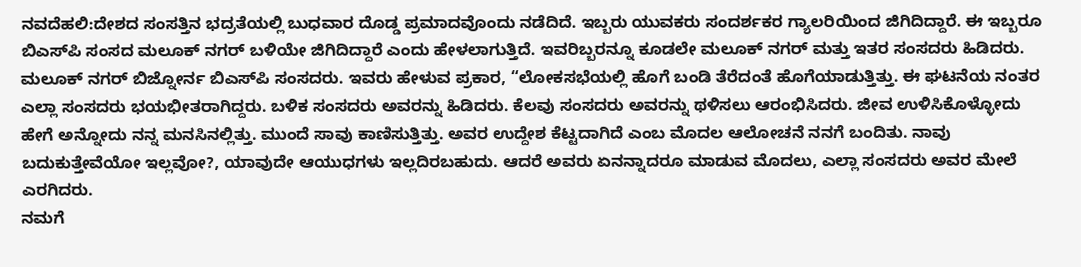ನವದೆಹಲಿ:ದೇಶದ ಸಂಸತ್ತಿನ ಭದ್ರತೆಯಲ್ಲಿ ಬುಧವಾರ ದೊಡ್ಡ ಪ್ರಮಾದವೊಂದು ನಡೆದಿದೆ. ಇಬ್ಬರು ಯುವಕರು ಸಂದರ್ಶಕರ ಗ್ಯಾಲರಿಯಿಂದ ಜಿಗಿದಿದ್ದಾರೆ. ಈ ಇಬ್ಬರೂ ಬಿಎಸ್‌ಪಿ ಸಂಸದ ಮಲೂಕ್ ನಗರ್ ಬಳಿಯೇ ಜಿಗಿದಿದ್ದಾರೆ ಎಂದು ಹೇಳಲಾಗುತ್ತಿದೆ. ಇವರಿಬ್ಬರನ್ನೂ ಕೂಡಲೇ ಮಲೂಕ್ ನಗರ್ ಮತ್ತು ಇತರ ಸಂಸದರು ಹಿಡಿದರು. ಮಲೂಕ್ ನಗರ್ ಬಿಜ್ನೋರ್ನ ಬಿಎಸ್‌ಪಿ ಸಂಸದರು. ಇವರು ಹೇಳುವ ಪ್ರಕಾರ, “ಲೋಕಸಭೆಯಲ್ಲಿ ಹೊಗೆ ಬಂಡಿ ತೆರೆದಂತೆ ಹೊಗೆಯಾಡುತ್ತಿತ್ತು. ಈ ಘಟನೆಯ ನಂತರ ಎಲ್ಲಾ ಸಂಸದರು ಭಯಭೀತರಾಗಿದ್ದರು. ಬಳಿಕ ಸಂಸದರು ಅವರನ್ನು ಹಿಡಿದರು. ಕೆಲವು ಸಂಸದರು ಅವರನ್ನು ಥಳಿಸಲು ಆರಂಭಿಸಿದರು. ಜೀವ ಉಳಿಸಿಕೊಳ್ಳೋದು ಹೇಗೆ ಅನ್ನೋದು ನನ್ನ ಮನಸಿನಲ್ಲಿತ್ತು. ಮುಂದೆ ಸಾವು ಕಾಣಿಸುತ್ತಿತ್ತು. ಅವರ ಉದ್ದೇಶ ಕೆಟ್ಟದಾಗಿದೆ ಎಂಬ ಮೊದಲ ಆಲೋಚನೆ ನನಗೆ ಬಂದಿತು. ನಾವು ಬದುಕುತ್ತೇವೆಯೋ ಇಲ್ಲವೋ?, ಯಾವುದೇ ಆಯುಧಗಳು ಇಲ್ಲದಿರಬಹುದು. ಆದರೆ ಅವರು ಏನನ್ನಾದರೂ ಮಾಡುವ ಮೊದಲು, ಎಲ್ಲಾ ಸಂಸದರು ಅವರ ಮೇಲೆ ಎರಗಿದರು.
ನಮಗೆ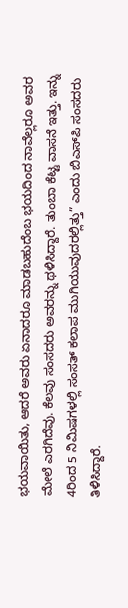ಭಯವಾಯಿತು, ಆದರೆ ಅವರು ಏನಾದರೂ ಮಾಡಬಹುದೆಂಬ ಭಯದಿಂದ ನಾವೆಲ್ಲರೂ ಅವರ ಮೇಲೆ ಎರಗಿದೆವು. ಕೆಲವು ಸಂಸದರು ಅವರನ್ನು ಥಳಿಸಿದ್ದಾರೆ. ತುಂಬಾ ಕೆಟ್ಟ ವಾಸನೆ ಇತ್ತು. ಇನ್ನು 4ರಿಂದ 5 ನಿಮಿಷಗಳಲ್ಲಿ ಸಂಸತ್ ಕಲಾಪ ಮುಗಿಯುವುದರಲ್ಲಿತ್ತು” ಎಂದು ಬಿಎಸ್‌ಪಿ ಸಂಸದರು ತಿಳಿಸಿದ್ದಾರೆ.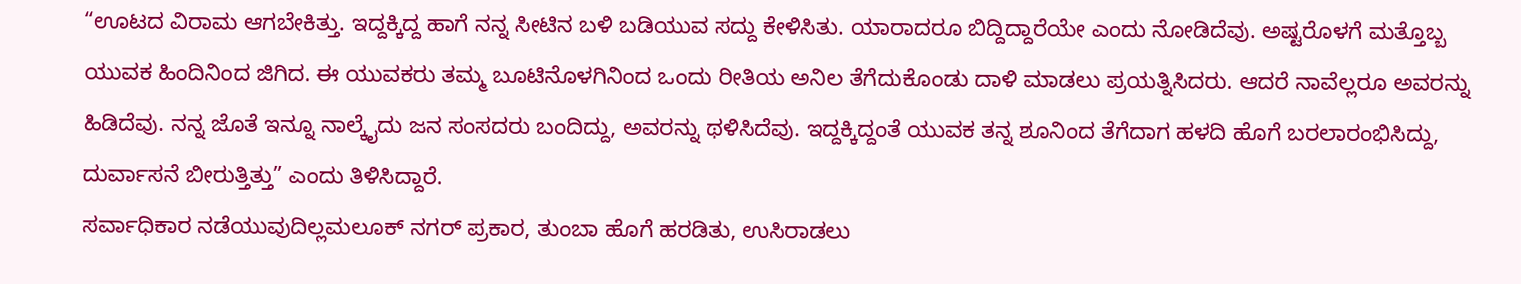“ಊಟದ ವಿರಾಮ ಆಗಬೇಕಿತ್ತು. ಇದ್ದಕ್ಕಿದ್ದ ಹಾಗೆ ನನ್ನ ಸೀಟಿನ ಬಳಿ ಬಡಿಯುವ ಸದ್ದು ಕೇಳಿಸಿತು. ಯಾರಾದರೂ ಬಿದ್ದಿದ್ದಾರೆಯೇ ಎಂದು ನೋಡಿದೆವು. ಅಷ್ಟರೊಳಗೆ ಮತ್ತೊಬ್ಬ ಯುವಕ ಹಿಂದಿನಿಂದ ಜಿಗಿದ. ಈ ಯುವಕರು ತಮ್ಮ ಬೂಟಿನೊಳಗಿನಿಂದ ಒಂದು ರೀತಿಯ ಅನಿಲ ತೆಗೆದುಕೊಂಡು ದಾಳಿ ಮಾಡಲು ಪ್ರಯತ್ನಿಸಿದರು. ಆದರೆ ನಾವೆಲ್ಲರೂ ಅವರನ್ನು ಹಿಡಿದೆವು. ನನ್ನ ಜೊತೆ ಇನ್ನೂ ನಾಲ್ಕೈದು ಜನ ಸಂಸದರು ಬಂದಿದ್ದು, ಅವರನ್ನು ಥಳಿಸಿದೆವು. ಇದ್ದಕ್ಕಿದ್ದಂತೆ ಯುವಕ ತನ್ನ ಶೂನಿಂದ ತೆಗೆದಾಗ ಹಳದಿ ಹೊಗೆ ಬರಲಾರಂಭಿಸಿದ್ದು, ದುರ್ವಾಸನೆ ಬೀರುತ್ತಿತ್ತು” ಎಂದು ತಿಳಿಸಿದ್ದಾರೆ.
ಸರ್ವಾಧಿಕಾರ ನಡೆಯುವುದಿಲ್ಲಮಲೂಕ್ ನಗರ್ ಪ್ರಕಾರ, ತುಂಬಾ ಹೊಗೆ ಹರಡಿತು, ಉಸಿರಾಡಲು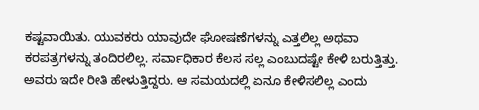ಕಷ್ಟವಾಯಿತು. ಯುವಕರು ಯಾವುದೇ ಘೋಷಣೆಗಳನ್ನು ಎತ್ತಲಿಲ್ಲ ಅಥವಾ ಕರಪತ್ರಗಳನ್ನು ತಂದಿರಲಿಲ್ಲ. ಸರ್ವಾಧಿಕಾರ ಕೆಲಸ ಸಲ್ಲ ಎಂಬುದಷ್ಟೇ ಕೇಳಿ ಬರುತ್ತಿತ್ತು. ಅವರು ಇದೇ ರೀತಿ ಹೇಳುತ್ತಿದ್ದರು. ಆ ಸಮಯದಲ್ಲಿ ಏನೂ ಕೇಳಿಸಲಿಲ್ಲ ಎಂದು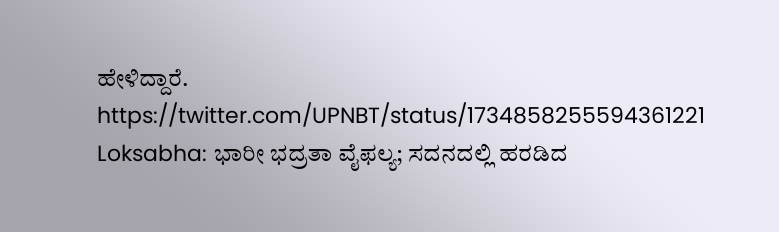ಹೇಳಿದ್ದಾರೆ.
https://twitter.com/UPNBT/status/1734858255594361221
Loksabha: ಭಾರೀ ಭದ್ರತಾ ವೈಫಲ್ಯ; ಸದನದಲ್ಲಿ ಹರಡಿದ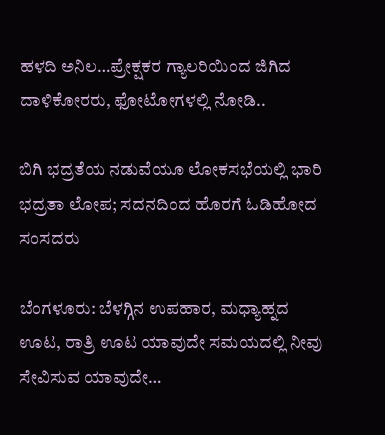ಹಳದಿ ಅನಿಲ…ಪ್ರೇಕ್ಷಕರ ಗ್ಯಾಲರಿಯಿಂದ ಜಿಗಿದ ದಾಳಿಕೋರರು, ಫೋಟೋಗಳಲ್ಲಿ ನೋಡಿ..

ಬಿಗಿ ಭದ್ರತೆಯ ನಡುವೆಯೂ ಲೋಕಸಭೆಯಲ್ಲಿ ಭಾರಿ ಭದ್ರತಾ ಲೋಪ; ಸದನದಿಂದ ಹೊರಗೆ ಓಡಿಹೋದ ಸಂಸದರು

ಬೆಂಗಳೂರು: ಬೆಳಗ್ಗಿನ ಉಪಹಾರ, ಮಧ್ಯಾಹ್ನದ ಊಟ, ರಾತ್ರಿ ಊಟ ಯಾವುದೇ ಸಮಯದಲ್ಲಿ ನೀವು ಸೇವಿಸುವ ಯಾವುದೇ…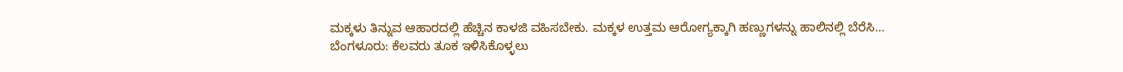ಮಕ್ಕಳು ತಿನ್ನುವ ಆಹಾರದಲ್ಲಿ ಹೆಚ್ಚಿನ ಕಾಳಜಿ ವಹಿಸಬೇಕು. ಮಕ್ಕಳ ಉತ್ತಮ ಆರೋಗ್ಯಕ್ಕಾಗಿ ಹಣ್ಣುಗಳನ್ನು ಹಾಲಿನಲ್ಲಿ ಬೆರೆಸಿ…
ಬೆಂಗಳೂರು: ಕೆಲವರು ತೂಕ ಇಳಿಸಿಕೊಳ್ಳಲು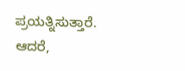ಪ್ರಯತ್ನಿಸುತ್ತಾರೆ. ಆದರೆ,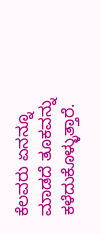ಕೆಲವರು ಏನನ್ನೂ ಮಾಡದೆ ತೂಕವನ್ನು ಕಳೆದುಕೊಳ್ಳುತ್ತಾರೆ.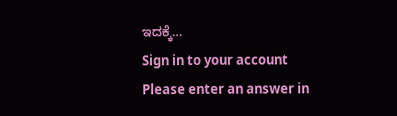ಇದಕ್ಕೆ…
Sign in to your account
Please enter an answer in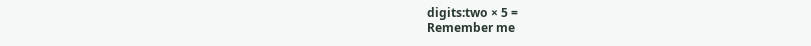digits:two × 5 =
Remember me